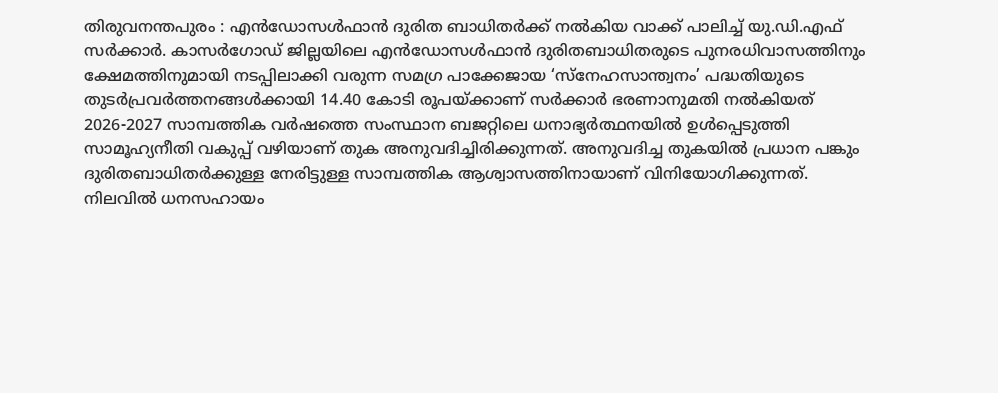തിരുവനന്തപുരം : എൻഡോസൾഫാൻ ദുരിത ബാധിതർക്ക് നൽകിയ വാക്ക് പാലിച്ച് യു.ഡി.എഫ് സർക്കാർ. കാസർഗോഡ് ജില്ലയിലെ എൻഡോസൾഫാൻ ദുരിതബാധിതരുടെ പുനരധിവാസത്തിനും ക്ഷേമത്തിനുമായി നടപ്പിലാക്കി വരുന്ന സമഗ്ര പാക്കേജായ ‘സ്നേഹസാന്ത്വനം’ പദ്ധതിയുടെ തുടർപ്രവർത്തനങ്ങൾക്കായി 14.40 കോടി രൂപയ്ക്കാണ് സർക്കാർ ഭരണാനുമതി നൽകിയത് 2026-2027 സാമ്പത്തിക വർഷത്തെ സംസ്ഥാന ബജറ്റിലെ ധനാഭ്യർത്ഥനയിൽ ഉൾപ്പെടുത്തി സാമൂഹ്യനീതി വകുപ്പ് വഴിയാണ് തുക അനുവദിച്ചിരിക്കുന്നത്. അനുവദിച്ച തുകയിൽ പ്രധാന പങ്കും ദുരിതബാധിതർക്കുള്ള നേരിട്ടുള്ള സാമ്പത്തിക ആശ്വാസത്തിനായാണ് വിനിയോഗിക്കുന്നത്.
നിലവിൽ ധനസഹായം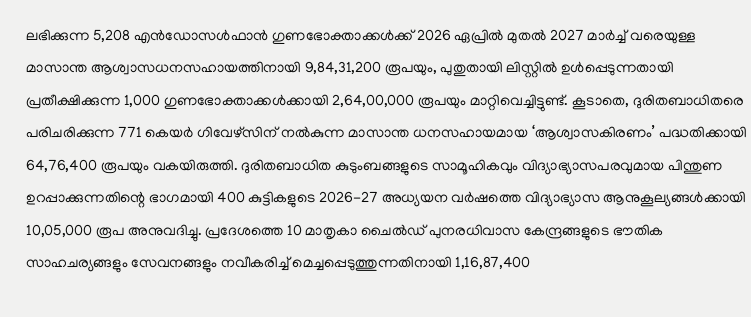ലഭിക്കുന്ന 5,208 എൻഡോസൾഫാൻ ഗുണഭോക്താക്കൾക്ക് 2026 ഏപ്രിൽ മുതൽ 2027 മാർച്ച് വരെയുള്ള മാസാന്ത ആശ്വാസധനസഹായത്തിനായി 9,84,31,200 രൂപയും, പുതുതായി ലിസ്റ്റിൽ ഉൾപ്പെടുന്നതായി പ്രതീക്ഷിക്കുന്ന 1,000 ഗുണഭോക്താക്കൾക്കായി 2,64,00,000 രൂപയും മാറ്റിവെച്ചിട്ടുണ്ട്. കൂടാതെ, ദുരിതബാധിതരെ പരിചരിക്കുന്ന 771 കെയർ ഗിവേഴ്സിന് നൽകുന്ന മാസാന്ത ധനസഹായമായ ‘ആശ്വാസകിരണം’ പദ്ധതിക്കായി 64,76,400 രൂപയും വകയിരുത്തി. ദുരിതബാധിത കുടുംബങ്ങളുടെ സാമൂഹികവും വിദ്യാഭ്യാസപരവുമായ പിന്തുണ ഉറപ്പാക്കുന്നതിന്റെ ഭാഗമായി 400 കുട്ടികളുടെ 2026-27 അധ്യയന വർഷത്തെ വിദ്യാഭ്യാസ ആനുകൂല്യങ്ങൾക്കായി 10,05,000 രൂപ അനുവദിച്ചു. പ്രദേശത്തെ 10 മാതൃകാ ചൈൽഡ് പുനരധിവാസ കേന്ദ്രങ്ങളുടെ ഭൗതിക സാഹചര്യങ്ങളും സേവനങ്ങളും നവീകരിച്ച് മെച്ചപ്പെടുത്തുന്നതിനായി 1,16,87,400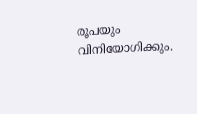രൂപയും വിനിയോഗിക്കും.